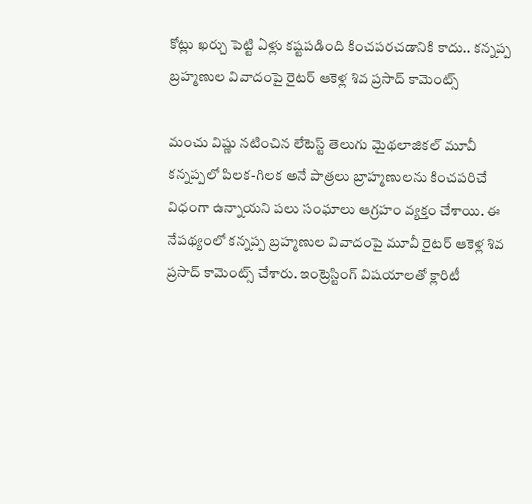కోట్లు ఖర్చు పెట్టి ఏళ్లు కష్టపడింది కించపరచడానికి కాదు.. కన్నప్ప బ్రహ్మణుల వివాదంపై రైటర్ ఆకెళ్ల శివ ప్రసాద్ కామెంట్స్

మంచు విష్ణు నటించిన లేటెస్ట్ తెలుగు మైథలాజికల్ మూవీ కన్నప్పలో పిలక-గిలక అనే పాత్రలు బ్రాహ్మణులను కించపరిచే విధంగా ఉన్నాయని పలు సంఘాలు ఆగ్రహం వ్యక్తం చేశాయి. ఈ నేపథ్యంలో కన్నప్ప బ్రహ్మణుల వివాదంపై మూవీ రైటర్ ఆకెళ్ల శివ ప్రసాద్ కామెంట్స్ చేశారు. ఇంట్రెస్టింగ్ విషయాలతో క్లారిటీ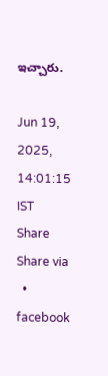ఇచ్చారు.

Jun 19, 2025, 14:01:15 IST
Share
Share via
  • facebook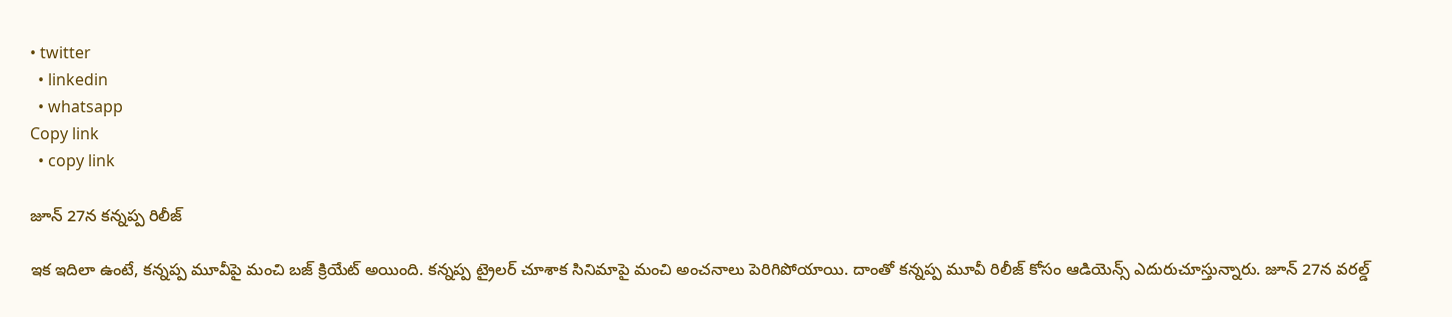• twitter
  • linkedin
  • whatsapp
Copy link
  • copy link

జూన్ 27న కన్నప్ప రిలీజ్

ఇక ఇదిలా ఉంటే, కన్నప్ప మూవీపై మంచి బజ్ క్రియేట్ అయింది. కన్నప్ప ట్రైలర్ చూశాక సినిమాపై మంచి అంచనాలు పెరిగిపోయాయి. దాంతో కన్నప్ప మూవీ రిలీజ్ కోసం ఆడియెన్స్ ఎదురుచూస్తున్నారు. జూన్ 27న వరల్డ్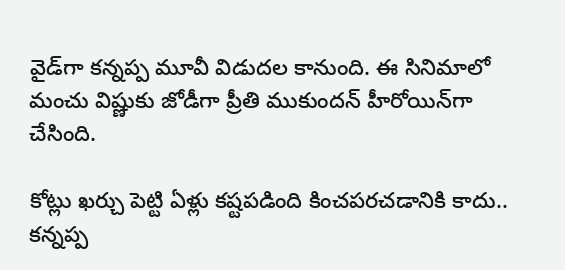వైడ్‌గా కన్నప్ప మూవీ విడుదల కానుంది. ఈ సినిమాలో మంచు విష్ణుకు జోడీగా ప్రీతి ముకుందన్ హీరోయిన్‌గా చేసింది.

కోట్లు ఖర్చు పెట్టి ఏళ్లు కష్టపడింది కించపరచడానికి కాదు.. కన్నప్ప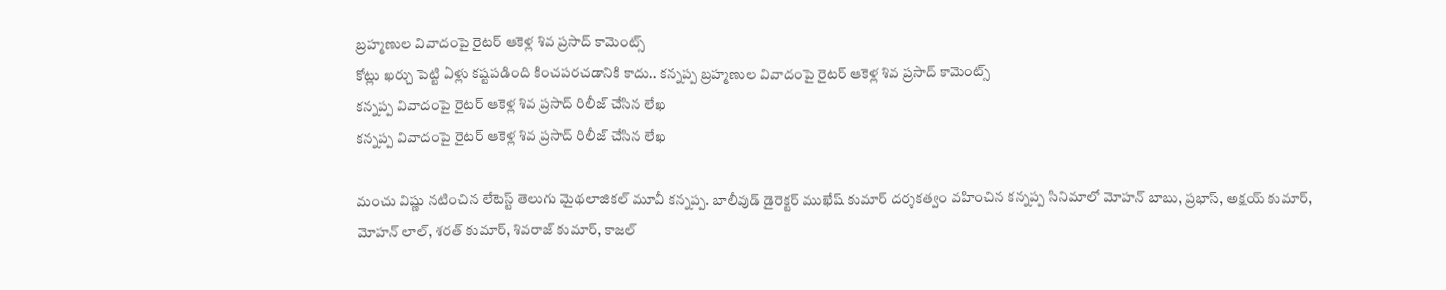బ్రహ్మణుల వివాదంపై రైటర్ ఆకెళ్ల శివ ప్రసాద్ కామెంట్స్
కోట్లు ఖర్చు పెట్టి ఏళ్లు కష్టపడింది కించపరచడానికి కాదు.. కన్నప్ప బ్రహ్మణుల వివాదంపై రైటర్ ఆకెళ్ల శివ ప్రసాద్ కామెంట్స్
కన్నప్ప వివాదంపై రైటర్ ఆకెళ్ల శివ ప్రసాద్ రిలీజ్ చేసిన లేఖ
కన్నప్ప వివాదంపై రైటర్ ఆకెళ్ల శివ ప్రసాద్ రిలీజ్ చేసిన లేఖ

మంచు విష్ణు నటించిన లేటెస్ట్ తెలుగు మైథలాజికల్ మూవీ కన్నప్ప. బాలీవుడ్ డైరెక్టర్ ముఖేష్ కుమార్ దర్శకత్వం వహించిన కన్నప్ప సినిమాలో మోహన్ బాబు, ప్రభాస్, అక్షయ్ కుమార్, మోహన్ లాల్, శరత్ కుమార్, శివరాజ్ కుమార్, కాజల్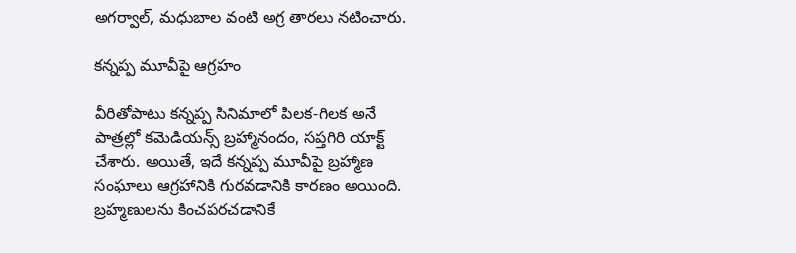అగర్వాల్, మధుబాల వంటి అగ్ర తారలు నటించారు.

కన్నప్ప మూవీపై ఆగ్రహం

వీరితోపాటు కన్నప్ప సినిమాలో పిలక-గిలక అనే పాత్రల్లో కమెడియన్స్ బ్రహ్మానందం, సప్తగిరి యాక్ట్ చేశారు. అయితే, ఇదే కన్నప్ప మూవీపై బ్రహ్మాణ సంఘాలు ఆగ్రహానికి గురవడానికి కారణం అయింది. బ్రహ్మణులను కించపరచడానికే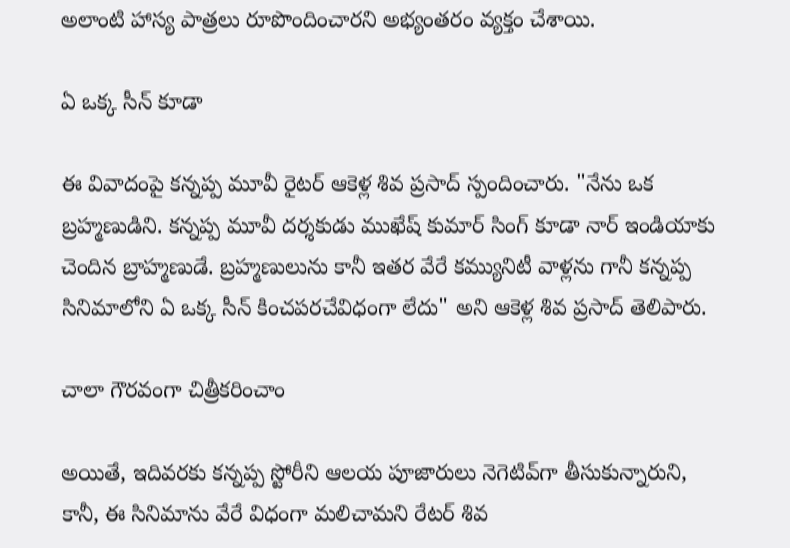అలాంటి హాస్య పాత్రలు రూపొందించారని అభ్యంతరం వ్యక్తం చేశాయి.

ఏ ఒక్క సీన్ కూడా

ఈ వివాదంపై కన్నప్ప మూవీ రైటర్ ఆకెళ్ల శివ ప్రసాద్ స్పందించారు. "నేను ఒక బ్రహ్మణుడిని. కన్నప్ప మూవీ దర్శకుడు ముఖేష్ కుమార్ సింగ్ కూడా నార్ ఇండియాకు చెందిన బ్రాహ్మణుడే. బ్రహ్మణులును కానీ ఇతర వేరే కమ్యునిటీ వాళ్లను గానీ కన్నప్ప సినిమాలోని ఏ ఒక్క సీన్ కించపరచేవిధంగా లేదు" అని ఆకెళ్ల శివ ప్రసాద్ తెలిపారు.

చాలా గౌరవంగా చిత్రీకరించాం

అయితే, ఇదివరకు కన్నప్ప స్టోరీని ఆలయ పూజారులు నెగెటివ్‌గా తీసుకున్నారుని, కానీ, ఈ సినిమాను వేరే విధంగా మలిచామని రేటర్ శివ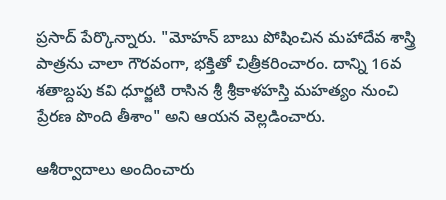ప్రసాద్ పేర్కొన్నారు. "మోహన్ బాబు పోషించిన మహాదేవ శాస్త్రి పాత్రను చాలా గౌరవంగా, భక్తితో చిత్రీకరించారం. దాన్ని 16వ శతాబ్దపు కవి ధూర్జటి రాసిన శ్రీ శ్రీకాళహస్తి మహత్యం నుంచి ప్రేరణ పొంది తీశాం" అని ఆయన వెల్లడించారు.

ఆశీర్వాదాలు అందించారు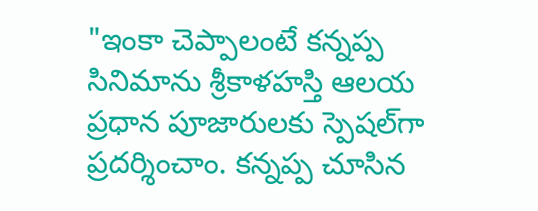"ఇంకా చెప్పాలంటే కన్నప్ప సినిమాను శ్రీకాళహస్తి ఆలయ ప్రధాన పూజారులకు స్పెషల్‌గా ప్రదర్శించాం. కన్నప్ప చూసిన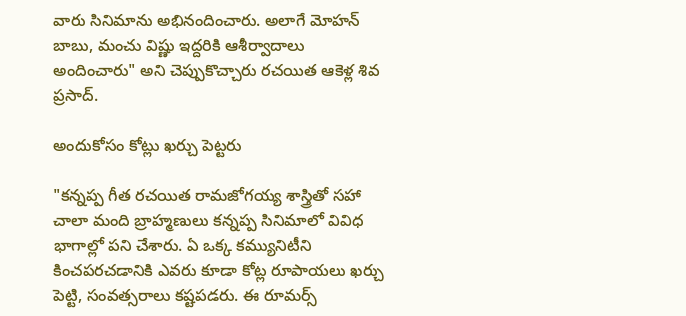వారు సినిమాను అభినందించారు. అలాగే మోహన్ బాబు, మంచు విష్ణు ఇద్దరికి ఆశీర్వాదాలు అందించారు" అని చెప్పుకొచ్చారు రచయిత ఆకెళ్ల శివ ప్రసాద్.

అందుకోసం కోట్లు ఖర్చు పెట్టరు

"కన్నప్ప గీత రచయిత రామజోగయ్య శాస్త్రితో సహా చాలా మంది బ్రాహ్మణులు కన్నప్ప సినిమాలో వివిధ భాగాల్లో పని చేశారు. ఏ ఒక్క కమ్యునిటీని కించపరచడానికి ఎవరు కూడా కోట్ల రూపాయలు ఖర్చు పెట్టి, సంవత్సరాలు కష్టపడరు. ఈ రూమర్స్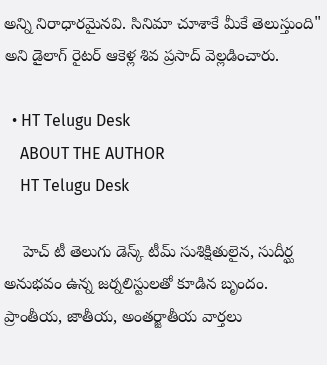అన్ని నిరాధారమైనవి. సినిమా చూశాకే మీకే తెలుస్తుంది" అని డైలాగ్ రైటర్ ఆకెళ్ల శివ ప్రసాద్ వెల్లడించారు.

  • HT Telugu Desk
    ABOUT THE AUTHOR
    HT Telugu Desk

    హెచ్ టీ తెలుగు డెస్క్ టీమ్ సుశిక్షితులైన, సుదీర్ఘ అనుభవం ఉన్న జర్నలిస్టులతో కూడిన బృందం. ప్రాంతీయ, జాతీయ, అంతర్జాతీయ వార్తలు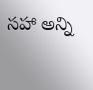సహా అన్ని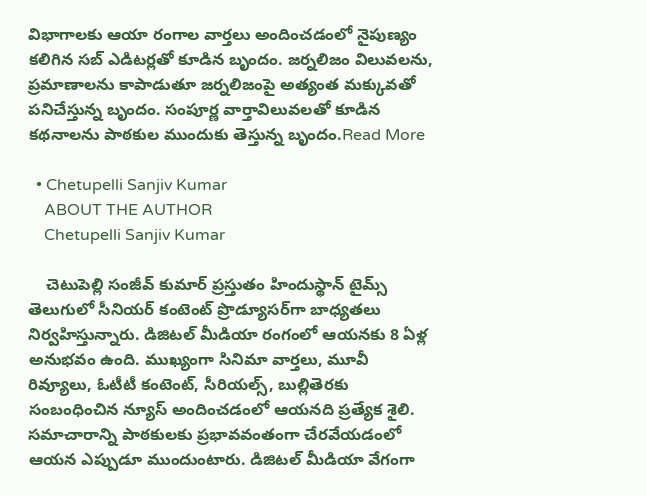విభాగాలకు ఆయా రంగాల వార్తలు అందించడంలో నైపుణ్యం కలిగిన సబ్ ఎడిటర్లతో కూడిన బృందం. జర్నలిజం విలువలను, ప్రమాణాలను కాపాడుతూ జర్నలిజంపై అత్యంత మక్కువతో పనిచేస్తున్న బృందం. సంపూర్ణ వార్తావిలువలతో కూడిన కథనాలను పాఠకుల ముందుకు తెస్తున్న బృందం.Read More

  • Chetupelli Sanjiv Kumar
    ABOUT THE AUTHOR
    Chetupelli Sanjiv Kumar

    చెటుపెల్లి సంజీవ్ కుమార్ ప్రస్తుతం హిందుస్థాన్ టైమ్స్ తెలుగులో సీనియర్ కంటెంట్ ప్రొడ్యూసర్‌గా బాధ్యతలు నిర్వహిస్తున్నారు. డిజిటల్ మీడియా రంగంలో ఆయనకు 8 ఏళ్ల అనుభవం ఉంది. ముఖ్యంగా సినిమా వార్తలు, మూవీ రివ్యూలు, ఓటీటీ కంటెంట్, సీరియల్స్, బుల్లితెరకు సంబంధించిన న్యూస్ అందించడంలో ఆయనది ప్రత్యేక శైలి. సమాచారాన్ని పాఠకులకు ప్రభావవంతంగా చేరవేయడంలో ఆయన ఎప్పుడూ ముందుంటారు. డిజిటల్ మీడియా వేగంగా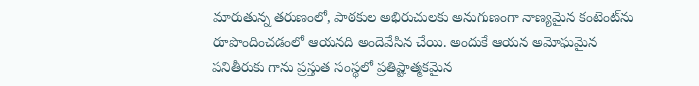మారుతున్న తరుణంలో, పాఠకుల అభిరుచులకు అనుగుణంగా నాణ్యమైన కంటెంట్‌ను రూపొందించడంలో ఆయనది అందెవేసిన చేయి. అందుకే ఆయన అమోఘమైన పనితీరుకు గాను ప్రస్తుత సంస్థలో ప్రతిష్టాత్మకమైన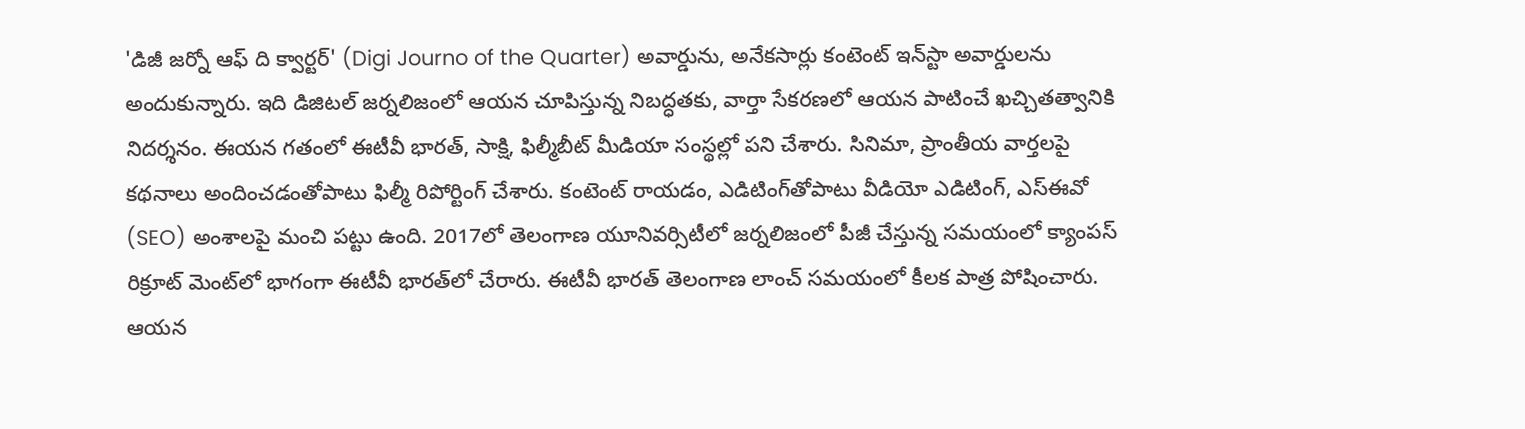'డిజీ జర్నో ఆఫ్ ది క్వార్టర్' (Digi Journo of the Quarter) అవార్డును, అనేకసార్లు కంటెంట్ ఇన్‌స్టా అవార్డులను అందుకున్నారు. ఇది డిజిటల్ జర్నలిజంలో ఆయన చూపిస్తున్న నిబద్ధతకు, వార్తా సేకరణలో ఆయన పాటించే ఖచ్చితత్వానికి నిదర్శనం. ఈయన గతంలో ఈటీవీ భారత్, సాక్షి, ఫిల్మీబీట్ మీడియా సంస్థల్లో పని చేశారు. సినిమా, ప్రాంతీయ వార్తలపై కథనాలు అందించడంతోపాటు ఫిల్మీ రిపోర్టింగ్ చేశారు. కంటెంట్ రాయడం, ఎడిటింగ్‌తోపాటు వీడియో ఎడిటింగ్, ఎస్‌ఈవో (SEO) అంశాలపై మంచి పట్టు ఉంది. 2017లో తెలంగాణ యూనివర్సిటీలో జర్నలిజంలో పీజీ చేస్తున్న సమయంలో క్యాంపస్ రిక్రూట్ మెంట్‌లో భాగంగా ఈటీవీ భారత్‌లో చేరారు. ఈటీవీ భారత్ తెలంగాణ లాంచ్ సమయంలో కీలక పాత్ర పోషించారు. ఆయన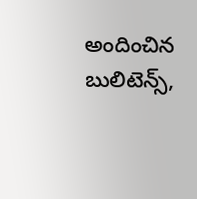అందించిన బులిటెన్స్,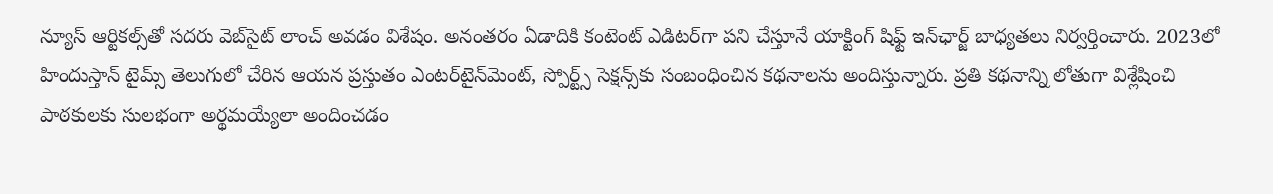న్యూస్ ఆర్టికల్స్‌తో సదరు వెబ్‌సైట్ లాంచ్ అవడం విశేషం. అనంతరం ఏడాదికి కంటెంట్ ఎడిటర్‌గా పని చేస్తూనే యాక్టింగ్ షిఫ్ట్ ఇన్‌ఛార్జ్ బాధ్యతలు నిర్వర్తించారు. 2023లో హిందుస్తాన్ టైమ్స్ తెలుగులో చేరిన ఆయన ప్రస్తుతం ఎంటర్‌టైన్‌మెంట్, స్పోర్ట్స్ సెక్షన్స్‌కు సంబంధించిన కథనాలను అందిస్తున్నారు. ప్రతి కథనాన్ని లోతుగా విశ్లేషించి పాఠకులకు సులభంగా అర్థమయ్యేలా అందించడం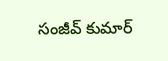సంజీవ్ కుమార్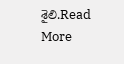శైలి.Read More